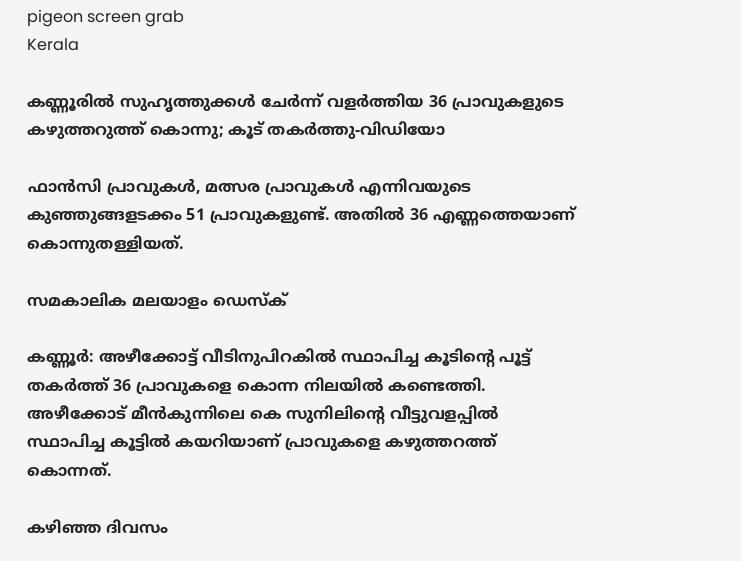pigeon screen grab
Kerala

കണ്ണൂരില്‍ സുഹൃത്തുക്കള്‍ ചേര്‍ന്ന് വളര്‍ത്തിയ 36 പ്രാവുകളുടെ കഴുത്തറുത്ത് കൊന്നു; കൂട് തകര്‍ത്തു-വിഡിയോ

ഫാന്‍സി പ്രാവുകള്‍, മത്സര പ്രാവുകള്‍ എന്നിവയുടെ കുഞ്ഞുങ്ങളടക്കം 51 പ്രാവുകളുണ്ട്. അതില്‍ 36 എണ്ണത്തെയാണ് കൊന്നുതള്ളിയത്.

സമകാലിക മലയാളം ഡെസ്ക്

കണ്ണൂര്‍: അഴീക്കോട്ട് വീടിനുപിറകില്‍ സ്ഥാപിച്ച കൂടിന്റെ പൂട്ട് തകര്‍ത്ത് 36 പ്രാവുകളെ കൊന്ന നിലയില്‍ കണ്ടെത്തി. അഴീക്കോട് മീന്‍കുന്നിലെ കെ സുനിലിന്റെ വീട്ടുവളപ്പില്‍ സ്ഥാപിച്ച കൂട്ടില്‍ കയറിയാണ് പ്രാവുകളെ കഴുത്തറത്ത് കൊന്നത്.

കഴിഞ്ഞ ദിവസം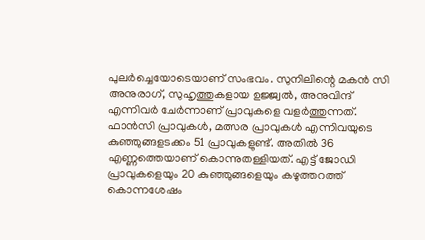പുലര്‍ച്ചെയോടെയാണ് സംഭവം. സുനിലിന്റെ മകന്‍ സി അനുരാഗ്, സുഹൃത്തുകളായ ഉജ്ജ്വല്‍, അനുവിന്ദ് എന്നിവര്‍ ചേര്‍ന്നാണ് പ്രാവുകളെ വളര്‍ത്തുന്നത്. ഫാന്‍സി പ്രാവുകള്‍, മത്സര പ്രാവുകള്‍ എന്നിവയുടെ കുഞ്ഞുങ്ങളടക്കം 51 പ്രാവുകളുണ്ട്. അതില്‍ 36 എണ്ണത്തെയാണ് കൊന്നുതള്ളിയത്. എട്ട് ജോഡി പ്രാവുകളെയും 20 കുഞ്ഞുങ്ങളെയും കഴുത്തറത്ത് കൊന്നശേഷം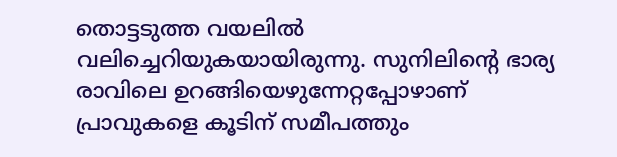തൊട്ടടുത്ത വയലില്‍ വലിച്ചെറിയുകയായിരുന്നു. സുനിലിന്റെ ഭാര്യ രാവിലെ ഉറങ്ങിയെഴുന്നേറ്റപ്പോഴാണ് പ്രാവുകളെ കൂടിന് സമീപത്തും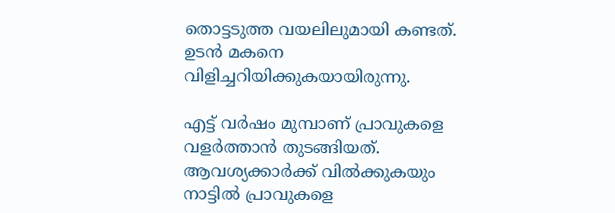തൊട്ടടുത്ത വയലിലുമായി കണ്ടത്. ഉടന്‍ മകനെ വിളിച്ചറിയിക്കുകയായിരുന്നു.

എട്ട് വര്‍ഷം മുമ്പാണ് പ്രാവുകളെ വളര്‍ത്താന്‍ തുടങ്ങിയത്. ആവശ്യക്കാര്‍ക്ക് വില്‍ക്കുകയും നാട്ടില്‍ പ്രാവുകളെ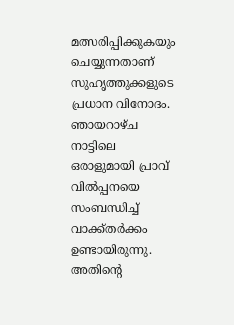മത്സരിപ്പിക്കുകയും ചെയ്യുന്നതാണ് സുഹൃത്തുക്കളുടെ പ്രധാന വിനോദം. ഞായറാഴ്ച നാട്ടിലെ ഒരാളുമായി പ്രാവ് വില്‍പ്പനയെ സംബന്ധിച്ച് വാക്ക്തര്‍ക്കം ഉണ്ടായിരുന്നു. അതിന്റെ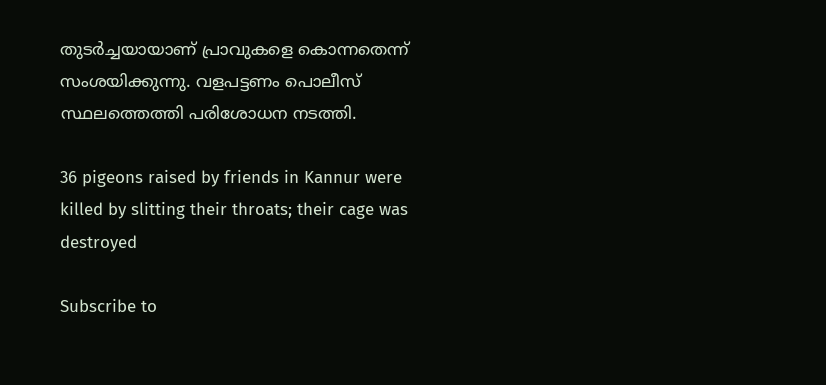തുടര്‍ച്ചയായാണ് പ്രാവുകളെ കൊന്നതെന്ന് സംശയിക്കുന്നു. വളപട്ടണം പൊലീസ് സ്ഥലത്തെത്തി പരിശോധന നടത്തി.

36 pigeons raised by friends in Kannur were killed by slitting their throats; their cage was destroyed

Subscribe to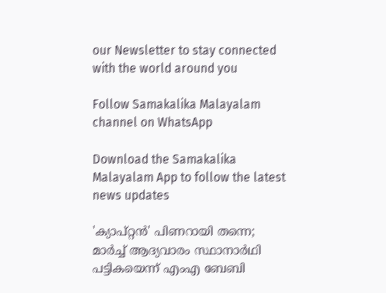our Newsletter to stay connected with the world around you

Follow Samakalika Malayalam channel on WhatsApp

Download the Samakalika Malayalam App to follow the latest news updates

'ക്യാപ്റ്റന്‍' പിണറായി തന്നെ; മാര്‍ച്ച് ആദ്യവാരം സ്ഥാനാര്‍ഥി പട്ടികയെന്ന് എംഎ ബേബി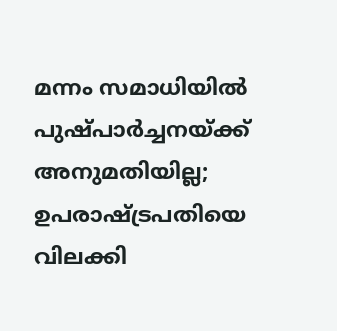മന്നം സമാധിയില്‍ പുഷ്പാര്‍ച്ചനയ്ക്ക് അനുമതിയില്ല; ഉപരാഷ്ട്രപതിയെ വിലക്കി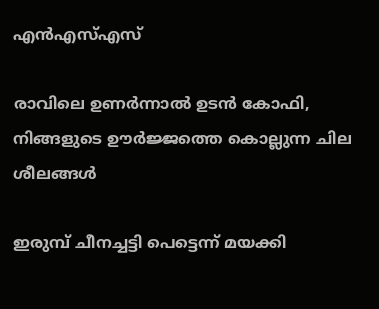എന്‍എസ്എസ്

രാവിലെ ഉണ‍ർന്നാൽ ഉടൻ കോഫി, നിങ്ങളുടെ ഊ‍‍ർജ്ജത്തെ കൊല്ലുന്ന ചില ശീലങ്ങൾ

ഇരുമ്പ് ചീനച്ചട്ടി പെട്ടെന്ന് മയക്കി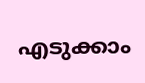എടുക്കാം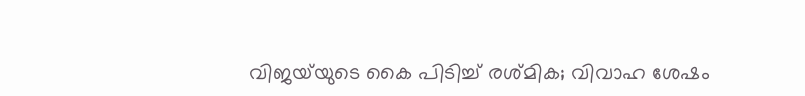വിജയ്‌യുടെ കൈ പിടിച്ച് രശ്മിക; വിവാഹ ശേഷം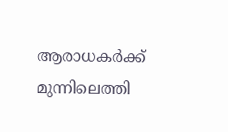ആരാധകർക്ക് മുന്നിലെത്തി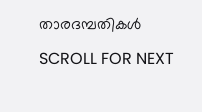താരദമ്പതികൾ

SCROLL FOR NEXT